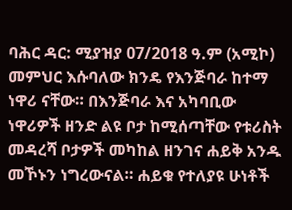ባሕር ዳር: ሚያዝያ 07/2018 ዓ.ም (አሚኮ) መምህር እሱባለው ክንዴ የእንጅባራ ከተማ ነዋሪ ናቸው። በእንጅባራ እና አካባቢው ነዋሪዎች ዘንድ ልዩ ቦታ ከሚሰጣቸው የቱሪስት መዳረሻ ቦታዎች መካከል ዘንገና ሐይቅ አንዱ መኾኑን ነግረውናል። ሐይቁ የተለያዩ ሁነቶች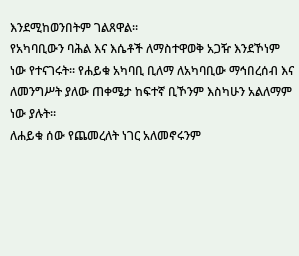እንደሚከወንበትም ገልጸዋል።
የአካባቢውን ባሕል እና እሴቶች ለማስተዋወቅ አጋዥ እንደኾነም ነው የተናገሩት። የሐይቁ አካባቢ ቢለማ ለአካባቢው ማኅበረሰብ እና ለመንግሥት ያለው ጠቀሜታ ከፍተኛ ቢኾንም እስካሁን አልለማም ነው ያሉት።
ለሐይቁ ሰው የጨመረለት ነገር አለመኖሩንም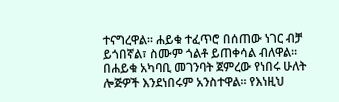ተናግረዋል። ሐይቁ ተፈጥሮ በሰጠው ነገር ብቻ ይጎበኛል፣ ስሙም ጎልቶ ይጠቀሳል ብለዋል።
በሐይቁ አካባቢ መገንባት ጀምረው የነበሩ ሁለት ሎጅዎች እንደነበሩም አንስተዋል። የእነዚህ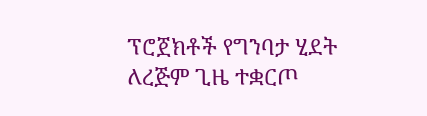ፕሮጀክቶች የግንባታ ሂደት ለረጅም ጊዜ ተቋርጦ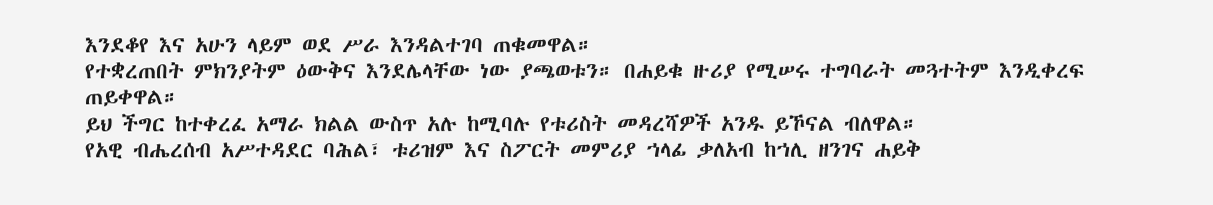እንደቆየ እና አሁን ላይም ወደ ሥራ እንዳልተገባ ጠቁመዋል።
የተቋረጠበት ምክንያትም ዕውቅና እንደሌላቸው ነው ያጫወቱን። በሐይቁ ዙሪያ የሚሠሩ ተግባራት መጓተትም እንዲቀረፍ ጠይቀዋል።
ይህ ችግር ከተቀረፈ አማራ ክልል ውስጥ አሉ ከሚባሉ የቱሪስት መዳረሻዎች አንዱ ይኾናል ብለዋል።
የአዊ ብሔረሰብ አሥተዳደር ባሕል፣ ቱሪዝም እና ስፖርት መምሪያ ኀላፊ ቃለአብ ከኀሊ ዘንገና ሐይቅ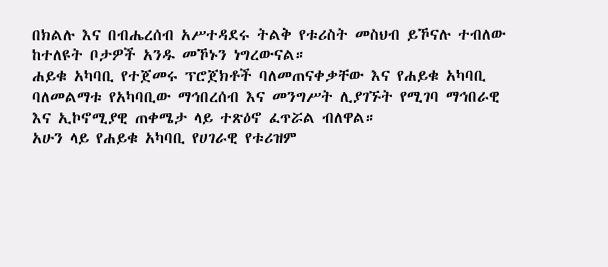በክልሉ እና በብሔረሰብ አሥተዳደሩ ትልቅ የቱሪስት መስህብ ይኾናሉ ተብለው ከተለዩት ቦታዎች አንዱ መኾኑን ነግረውናል።
ሐይቁ አካባቢ የተጀመሩ ፕሮጀክቶች ባለመጠናቀቃቸው እና የሐይቁ አካባቢ ባለመልማቱ የአካባቢው ማኅበረሰብ እና መንግሥት ሊያገኙት የሚገባ ማኅበራዊ እና ኢኮኖሚያዊ ጠቀሜታ ላይ ተጽዕኖ ፈጥሯል ብለዋል።
አሁን ላይ የሐይቁ አካባቢ የሀገራዊ የቱሪዝም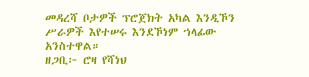መዳረሻ ቦታዎች ፕሮጀክት አካል እንዲኾን ሥራዎች እየተሠሩ እንደኾነም ኀላፊው አንስተዋል።
ዘጋቢ፦ ሮዛ የሻነህ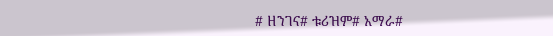# ዘንገና# ቱሪዝም# አማራ#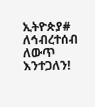ኢትዮጵያ#
ለኅብረተሰብ ለውጥ እንተጋለን!